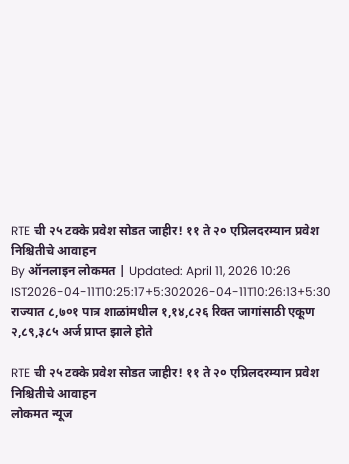RTE ची २५ टक्के प्रवेश सोडत जाहीर! ११ ते २० एप्रिलदरम्यान प्रवेश निश्चितीचे आवाहन
By ऑनलाइन लोकमत | Updated: April 11, 2026 10:26 IST2026-04-11T10:25:17+5:302026-04-11T10:26:13+5:30
राज्यात ८,७०१ पात्र शाळांमधील १,१४,८२६ रिक्त जागांसाठी एकूण २,८९,३८५ अर्ज प्राप्त झाले होते

RTE ची २५ टक्के प्रवेश सोडत जाहीर! ११ ते २० एप्रिलदरम्यान प्रवेश निश्चितीचे आवाहन
लोकमत न्यूज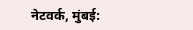नेटवर्क, मुंबई: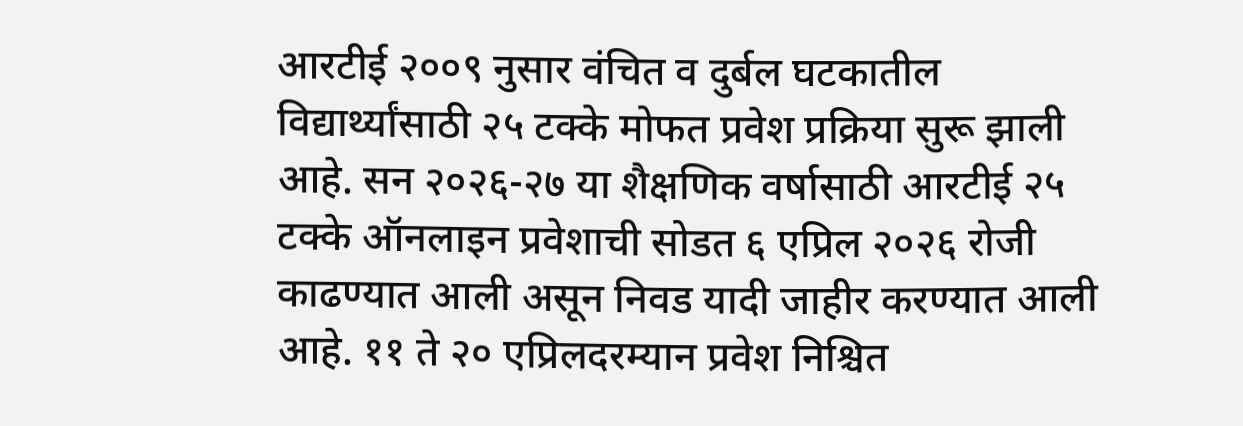आरटीई २००९ नुसार वंचित व दुर्बल घटकातील विद्यार्थ्यांसाठी २५ टक्के मोफत प्रवेश प्रक्रिया सुरू झाली आहे. सन २०२६-२७ या शैक्षणिक वर्षासाठी आरटीई २५ टक्के ऑनलाइन प्रवेशाची सोडत ६ एप्रिल २०२६ रोजी काढण्यात आली असून निवड यादी जाहीर करण्यात आली आहे. ११ ते २० एप्रिलदरम्यान प्रवेश निश्चित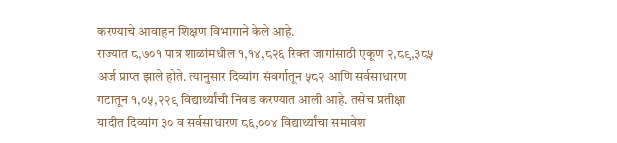करण्याचे आवाहन शिक्षण विभागाने केले आहे.
राज्यात ८,७०१ पात्र शाळांमधील १,१४,८२६ रिक्त जागांसाठी एकूण २,८९,३८५ अर्ज प्राप्त झाले होते. त्यानुसार दिव्यांग संवर्गातून ५८२ आणि सर्वसाधारण गटातून १,०५,२२९ विद्यार्थ्यांची निवड करण्यात आली आहे. तसेच प्रतीक्षा यादीत दिव्यांग ३० व सर्वसाधारण ८६,००४ विद्यार्थ्यांचा समावेश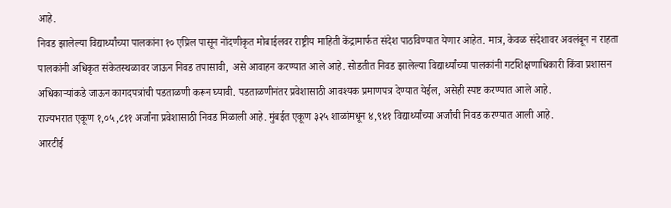आहे.
निवड झालेल्या विद्यार्थ्यांच्या पालकांना १० एप्रिल पासून नोंदणीकृत मोबाईलवर राष्ट्रीय माहिती केंद्रामार्फत संदेश पाठविण्यात येणार आहेत. मात्र, केवळ संदेशावर अवलंबून न राहता पालकांनी अधिकृत संकेतस्थळावर जाऊन निवड तपासावी, असे आवाहन करण्यात आले आहे. सोडतीत निवड झालेल्या विद्यार्थ्यांच्या पालकांनी गटशिक्षणाधिकारी किंवा प्रशासन अधिकाऱ्यांकडे जाऊन कागदपत्रांची पडताळणी करून घ्यावी. पडताळणीनंतर प्रवेशासाठी आवश्यक प्रमाणपत्र देण्यात येईल, असेही स्पष्ट करण्यात आले आहे.
राज्यभरात एकूण १,०५,८११ अर्जांना प्रवेशासाठी निवड मिळाली आहे. मुंबईत एकूण ३२५ शाळांमधून ४,९४१ विद्यार्थ्यांच्या अर्जांची निवड करण्यात आली आहे.
आरटीई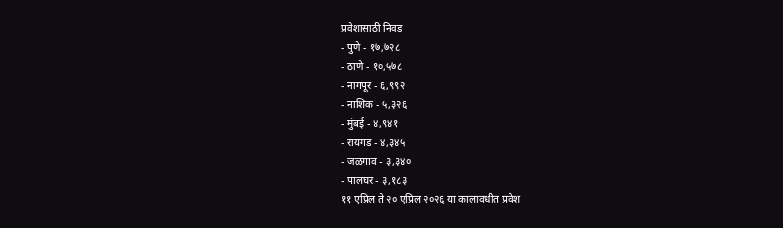प्रवेशासाठी निवड
- पुणे - १७,७२८
- ठाणे - १०,५७८
- नागपूर - ६,९९२
- नाशिक - ५,३२६
- मुंबई - ४,९४१
- रायगड - ४,३४५
- जळगाव - ३,३४०
- पालघर - ३,१८३
११ एप्रिल ते २० एप्रिल २०२६ या कालावधीत प्रवेश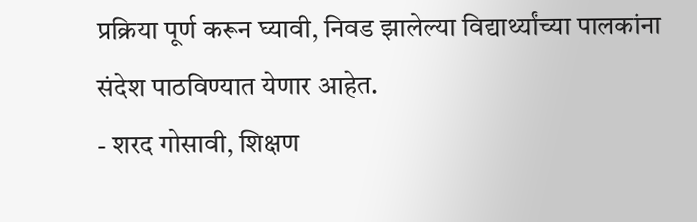प्रक्रिया पूर्ण करून घ्यावी, निवड झालेल्या विद्यार्थ्यांच्या पालकांना संदेश पाठविण्यात येणार आहेत.
- शरद गोसावी, शिक्षण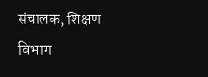संचालक, शिक्षण विभाग